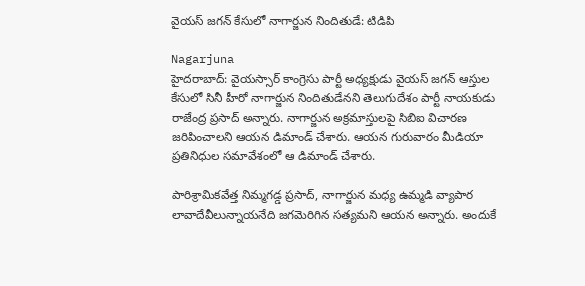వైయస్ జగన్ కేసులో నాగార్జున నిందితుడే: టిడిపి

Nagarjuna
హైదరాబాద్: వైయస్సార్ కాంగ్రెసు పార్టీ అధ్యక్షుడు వైయస్ జగన్ ఆస్తుల కేసులో సినీ హీరో నాగార్జున నిందితుడేనని తెలుగుదేశం పార్టీ నాయకుడు రాజేంద్ర ప్రసాద్ అన్నారు. నాగార్జున అక్రమాస్తులపై సిబిఐ విచారణ జరిపించాలని ఆయన డిమాండ్ చేశారు. ఆయన గురువారం మీడియా ప్రతినిధుల సమావేశంలో ఆ డిమాండ్ చేశారు.

పారిశ్రామికవేత్త నిమ్మగడ్డ ప్రసాద్, నాగార్జున మధ్య ఉమ్మడి వ్యాపార లావాదేవీలున్నాయనేది జగమెరిగిన సత్యమని ఆయన అన్నారు. అందుకే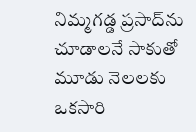నిమ్మగడ్డ ప్రసాద్‌ను చూడాలనే సాకుతో మూడు నెలలకు ఒకసారి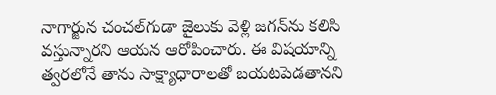నాగార్జున చంచల్‌గుడా జైలుకు వెళ్లి జగన్‌ను కలిసి వస్తున్నారని ఆయన ఆరోపించారు. ఈ విషయాన్ని త్వరలోనే తాను సాక్ష్యాధారాలతో బయటపెడతానని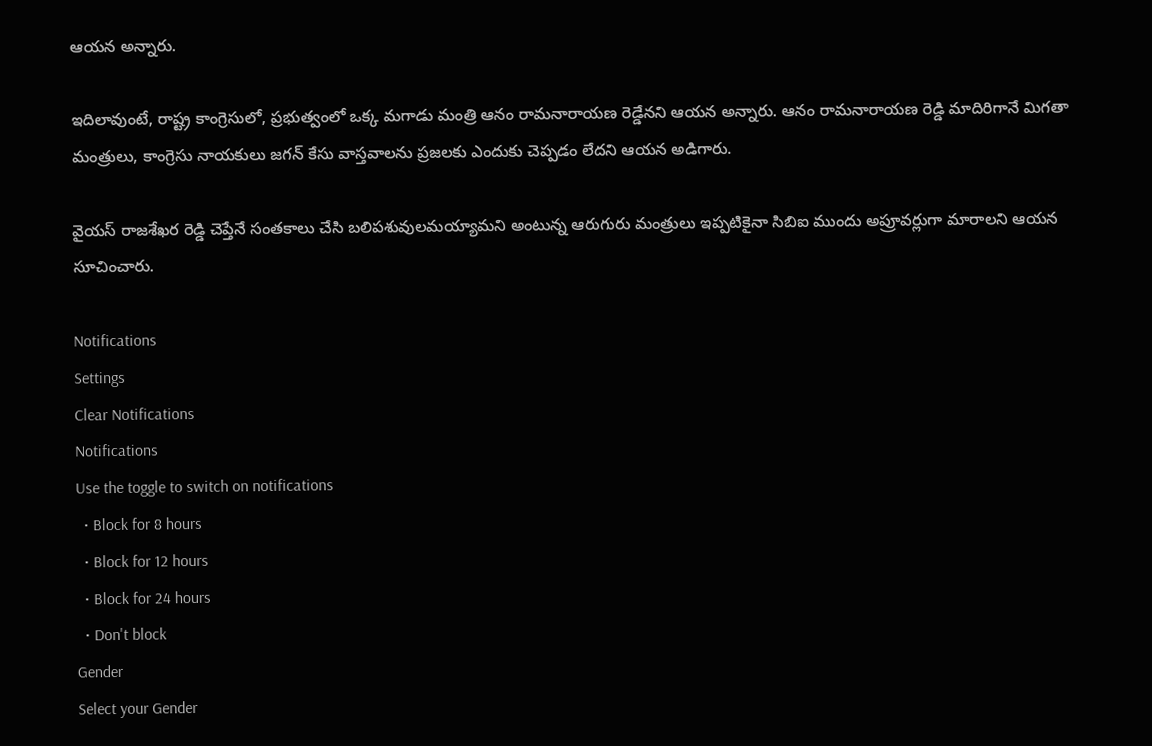ఆయన అన్నారు.

ఇదిలావుంటే, రాష్ట్ర కాంగ్రెసులో, ప్రభుత్వంలో ఒక్క మగాడు మంత్రి ఆనం రామనారాయణ రెడ్డేనని ఆయన అన్నారు. ఆనం రామనారాయణ రెడ్డి మాదిరిగానే మిగతా మంత్రులు, కాంగ్రెసు నాయకులు జగన్ కేసు వాస్తవాలను ప్రజలకు ఎందుకు చెప్పడం లేదని ఆయన అడిగారు.

వైయస్ రాజశేఖర రెడ్డి చెప్తేనే సంతకాలు చేసి బలిపశువులమయ్యామని అంటున్న ఆరుగురు మంత్రులు ఇప్పటికైనా సిబిఐ ముందు అప్రూవర్లుగా మారాలని ఆయన సూచించారు.

Notifications
Settings
Clear Notifications
Notifications
Use the toggle to switch on notifications
  • Block for 8 hours
  • Block for 12 hours
  • Block for 24 hours
  • Don't block
Gender
Select your Gender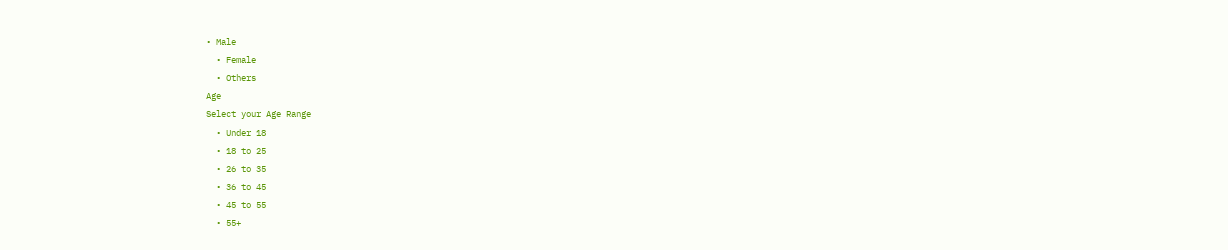• Male
  • Female
  • Others
Age
Select your Age Range
  • Under 18
  • 18 to 25
  • 26 to 35
  • 36 to 45
  • 45 to 55
  • 55+